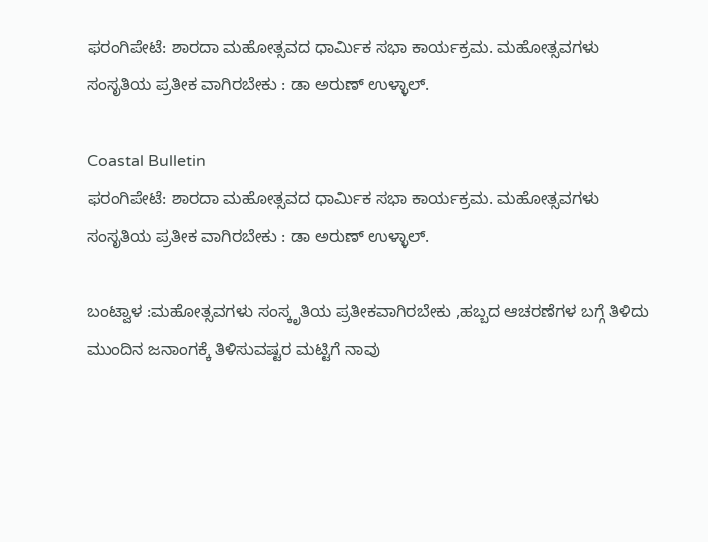ಫರಂಗಿಪೇಟೆ: ಶಾರದಾ ಮಹೋತ್ಸವದ ಧಾರ್ಮಿಕ ಸಭಾ ಕಾರ್ಯಕ್ರಮ. ಮಹೋತ್ಸವಗಳು ಸಂಸೃತಿಯ ಪ್ರತೀಕ ವಾಗಿರಬೇಕು : ಡಾ ಅರುಣ್ ಉಳ್ಳಾಲ್.

Coastal Bulletin
ಫರಂಗಿಪೇಟೆ: ಶಾರದಾ ಮಹೋತ್ಸವದ ಧಾರ್ಮಿಕ ಸಭಾ ಕಾರ್ಯಕ್ರಮ. ಮಹೋತ್ಸವಗಳು ಸಂಸೃತಿಯ ಪ್ರತೀಕ ವಾಗಿರಬೇಕು : ಡಾ ಅರುಣ್ ಉಳ್ಳಾಲ್.

ಬಂಟ್ವಾಳ :ಮಹೋತ್ಸವಗಳು ಸಂಸ್ಕೃತಿಯ ಪ್ರತೀಕವಾಗಿರಬೇಕು ,ಹಬ್ಬದ ಆಚರಣೆಗಳ ಬಗ್ಗೆ ತಿಳಿದು ಮುಂದಿನ ಜನಾಂಗಕ್ಕೆ ತಿಳಿಸುವಷ್ಟರ ಮಟ್ಟಿಗೆ ನಾವು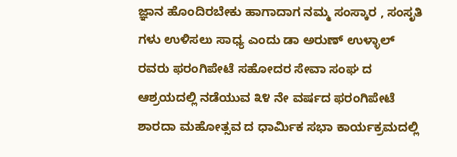ಜ್ಞಾನ ಹೊಂದಿರಬೇಕು ಹಾಗಾದಾಗ ನಮ್ಮ ಸಂಸ್ಕಾರ , ಸಂಸೃತಿ ಗಳು ಉಳಿಸಲು ಸಾಧ್ಯ ಎಂದು ಡಾ ಅರುಣ್ ಉಳ್ಳಾಲ್ ರವರು ಫರಂಗಿಪೇಟೆ ಸಹೋದರ ಸೇವಾ ಸಂಘ ದ ಆಶ್ರಯದಲ್ಲಿ ನಡೆಯುವ ೩೪ ನೇ ವರ್ಷದ ಫರಂಗಿಪೇಟೆ ಶಾರದಾ ಮಹೋತ್ಸವ ದ ಧಾರ್ಮಿಕ ಸಭಾ ಕಾರ್ಯಕ್ರಮದಲ್ಲಿ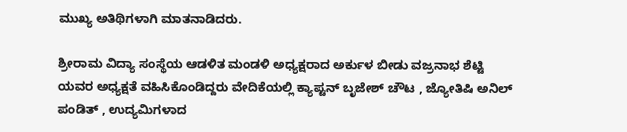ಮುಖ್ಯ ಅತಿಥಿಗಳಾಗಿ ಮಾತನಾಡಿದರು.

ಶ್ರೀರಾಮ ವಿದ್ಯಾ ಸಂಸ್ಥೆಯ ಆಡಳಿತ ಮಂಡಳಿ ಅಧ್ಯಕ್ಷರಾದ ಅರ್ಕುಳ ಬೀಡು ವಜ್ರನಾಭ ಶೆಟ್ಟಿ ಯವರ ಅಧ್ಯಕ್ಷತೆ ವಹಿಸಿಕೊಂಡಿದ್ದರು ವೇದಿಕೆಯಲ್ಲಿ ಕ್ಯಾಪ್ಟನ್ ಬೃಜೇಶ್ ಚೌಟ , ಜ್ಯೋತಿಷಿ ಅನಿಲ್ ಪಂಡಿತ್ , ಉದ್ಯಮಿಗಳಾದ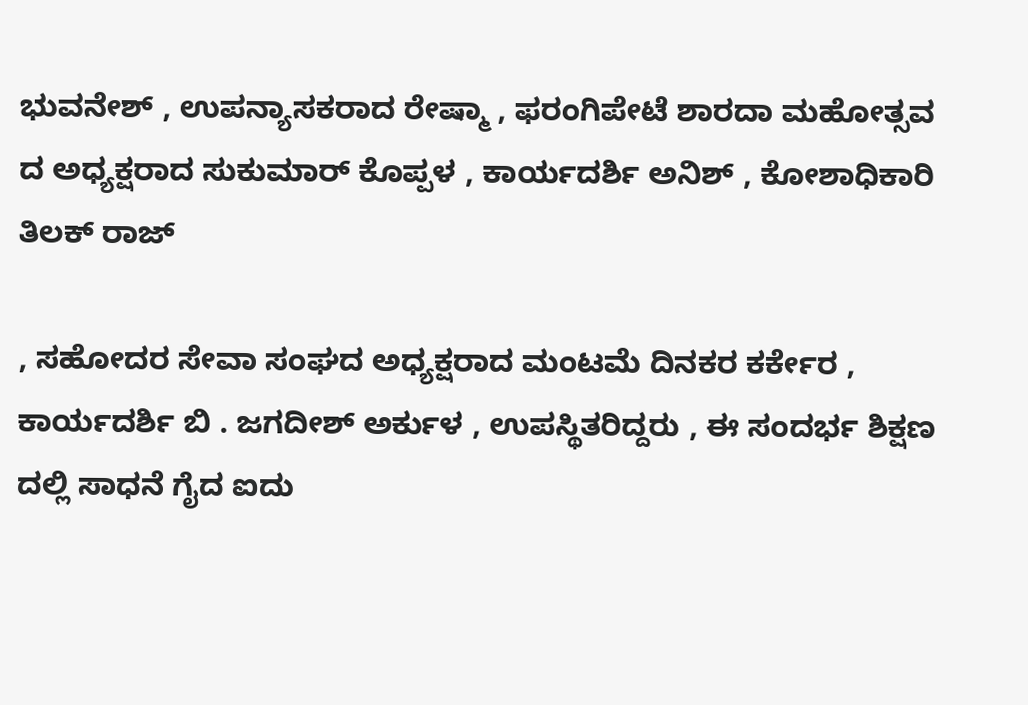ಭುವನೇಶ್ , ಉಪನ್ಯಾಸಕರಾದ ರೇಷ್ಮಾ , ಫರಂಗಿಪೇಟೆ ಶಾರದಾ ಮಹೋತ್ಸವ ದ ಅಧ್ಯಕ್ಷರಾದ ಸುಕುಮಾರ್ ಕೊಪ್ಪಳ , ಕಾರ್ಯದರ್ಶಿ ಅನಿಶ್ , ಕೋಶಾಧಿಕಾರಿ ತಿಲಕ್ ರಾಜ್

, ಸಹೋದರ ಸೇವಾ ಸಂಘದ ಅಧ್ಯಕ್ಷರಾದ ಮಂಟಮೆ ದಿನಕರ ಕರ್ಕೇರ , ಕಾರ್ಯದರ್ಶಿ ಬಿ . ಜಗದೀಶ್ ಅರ್ಕುಳ , ಉಪಸ್ಥಿತರಿದ್ದರು , ಈ ಸಂದರ್ಭ ಶಿಕ್ಷಣ ದಲ್ಲಿ ಸಾಧನೆ ಗೈದ ಐದು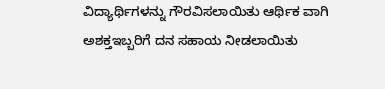ವಿದ್ಯಾರ್ಥಿಗಳನ್ನು ಗೌರವಿಸಲಾಯಿತು ಆರ್ಥಿಕ ವಾಗಿ ಅಶಕ್ತಇಬ್ಬರಿಗೆ ದನ ಸಹಾಯ ನೀಡಲಾಯಿತು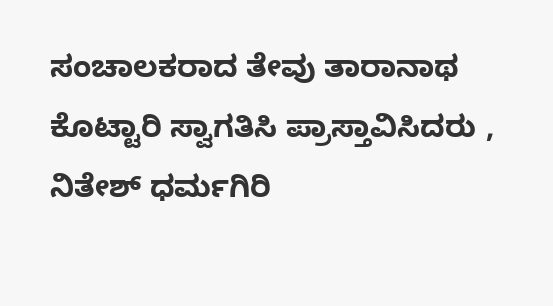ಸಂಚಾಲಕರಾದ ತೇವು ತಾರಾನಾಥ ಕೊಟ್ಟಾರಿ ಸ್ವಾಗತಿಸಿ ಪ್ರಾಸ್ತಾವಿಸಿದರು , ನಿತೇಶ್ ಧರ್ಮಗಿರಿ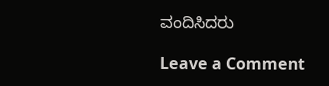ವಂದಿಸಿದರು

Leave a Comment